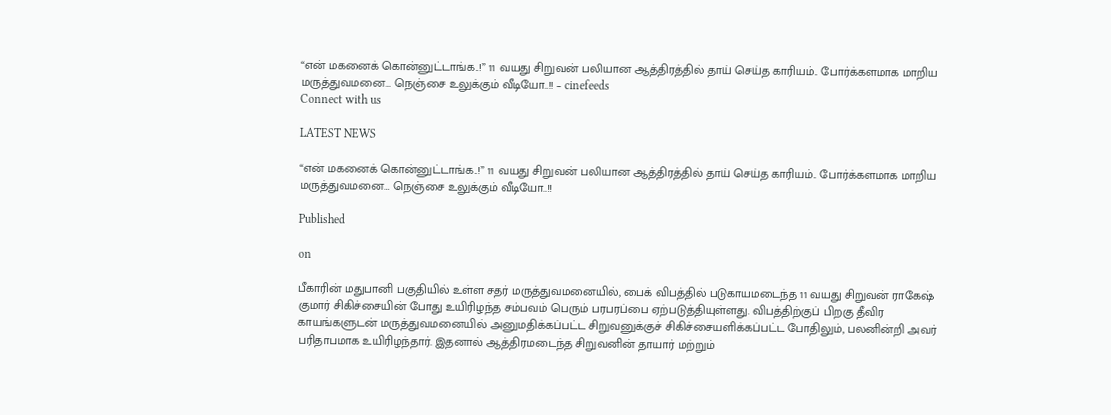“என் மகனைக் கொன்னுட்டாங்க..!” 11 வயது சிறுவன் பலியான ஆத்திரத்தில் தாய் செய்த காரியம்.. போர்க்களமாக மாறிய மருத்துவமனை… நெஞ்சை உலுக்கும் வீடியோ..!! – cinefeeds
Connect with us

LATEST NEWS

“என் மகனைக் கொன்னுட்டாங்க..!” 11 வயது சிறுவன் பலியான ஆத்திரத்தில் தாய் செய்த காரியம்.. போர்க்களமாக மாறிய மருத்துவமனை… நெஞ்சை உலுக்கும் வீடியோ..!!

Published

on

பீகாரின் மதுபானி பகுதியில் உள்ள சதர் மருத்துவமனையில், பைக் விபத்தில் படுகாயமடைந்த 11 வயது சிறுவன் ராகேஷ் குமார் சிகிச்சையின் போது உயிரிழந்த சம்பவம் பெரும் பரபரப்பை ஏற்படுத்தியுள்ளது. விபத்திற்குப் பிறகு தீவிர காயங்களுடன் மருத்துவமனையில் அனுமதிக்கப்பட்ட சிறுவனுக்குச் சிகிச்சையளிக்கப்பட்ட போதிலும், பலனின்றி அவர் பரிதாபமாக உயிரிழந்தார். இதனால் ஆத்திரமடைந்த சிறுவனின் தாயார் மற்றும்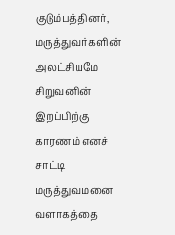குடும்பத்தினர், மருத்துவர்களின் அலட்சியமே சிறுவனின் இறப்பிற்கு காரணம் எனச் சாட்டி மருத்துவமனை வளாகத்தை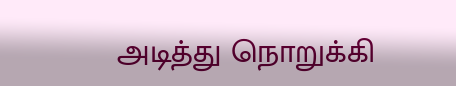அடித்து நொறுக்கி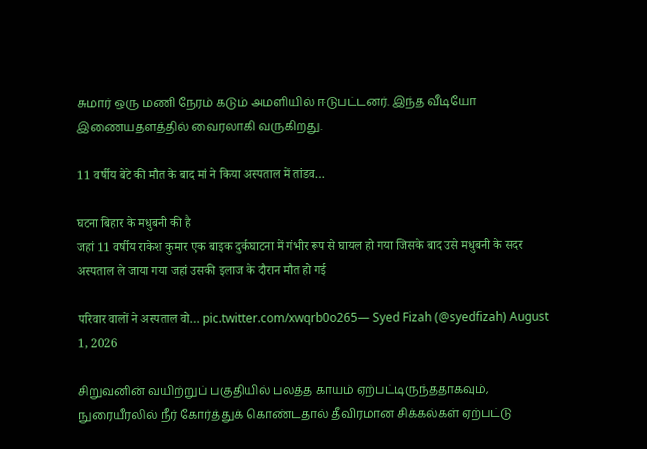சுமார் ஒரு மணி நேரம் கடும் அமளியில் ஈடுபட்டனர். இந்த வீடியோ இணையதளத்தில் வைரலாகி வருகிறது.

11 वर्षीय बेटे की मौत के बाद मां ने किया अस्पताल में तांडव…

घटना बिहार के मधुबनी की है
जहां 11 वर्षीय राकेश कुमार एक बाइक दुर्कघाटना में गंभीर रूप से घायल हो गया जिसके बाद उसे मधुबनी के सदर अस्पताल ले जाया गया जहां उसकी इलाज के दौरान मौत हो गई

परिवार वालों ने अस्पताल वो… pic.twitter.com/xwqrb0o265— Syed Fizah (@syedfizah) August 1, 2026

சிறுவனின் வயிற்றுப் பகுதியில் பலத்த காயம் ஏற்பட்டிருந்ததாகவும், நுரையீரலில் நீர் கோர்த்துக் கொண்டதால் தீவிரமான சிக்கல்கள் ஏற்பட்டு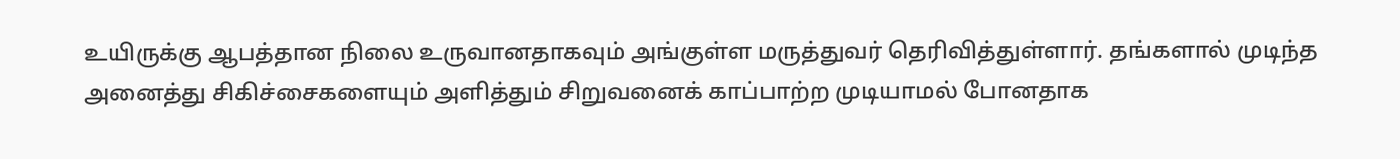உயிருக்கு ஆபத்தான நிலை உருவானதாகவும் அங்குள்ள மருத்துவர் தெரிவித்துள்ளார். தங்களால் முடிந்த அனைத்து சிகிச்சைகளையும் அளித்தும் சிறுவனைக் காப்பாற்ற முடியாமல் போனதாக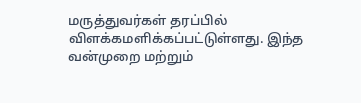மருத்துவர்கள் தரப்பில் விளக்கமளிக்கப்பட்டுள்ளது. இந்த வன்முறை மற்றும்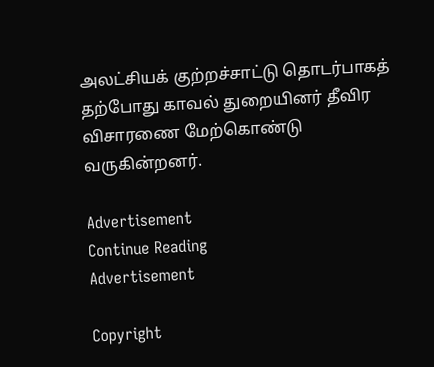அலட்சியக் குற்றச்சாட்டு தொடர்பாகத் தற்போது காவல் துறையினர் தீவிர விசாரணை மேற்கொண்டு வருகின்றனர்.

Advertisement
Continue Reading
Advertisement

Copyright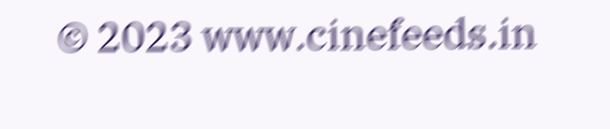© 2023 www.cinefeeds.in